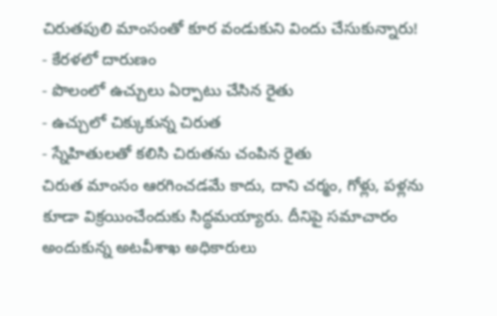చిరుతపులి మాంసంతో కూర వండుకుని విందు చేసుకున్నారు!
- కేరళలో దారుణం
- పొలంలో ఉచ్చులు ఏర్పాటు చేసిన రైతు
- ఉచ్చులో చిక్కుకున్న చిరుత
- స్నేహితులతో కలిసి చిరుతను చంపిన రైతు
చిరుత మాంసం ఆరగించడమే కాదు, దాని చర్మం, గోళ్లు, పళ్లను కూడా విక్రయించేందుకు సిద్ధమయ్యారు. దీనిపై సమాచారం అందుకున్న అటవీశాఖ అధికారులు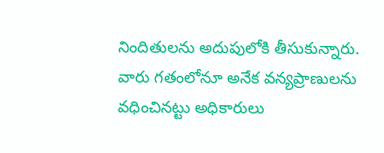నిందితులను అదుపులోకి తీసుకున్నారు. వారు గతంలోనూ అనేక వన్యప్రాణులను వధించినట్టు అధికారులు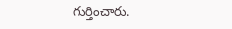గుర్తించారు.